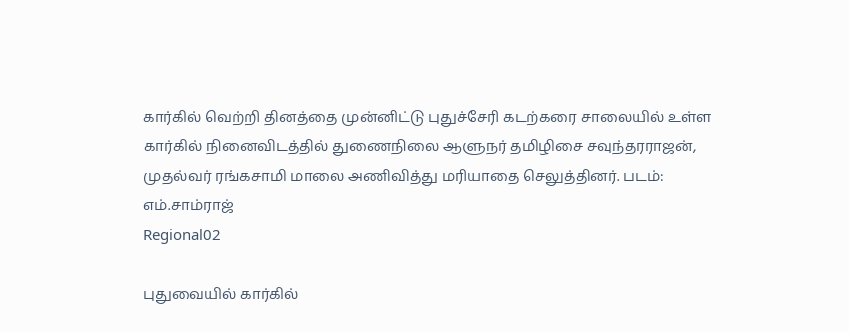கார்கில் வெற்றி தினத்தை முன்னிட்டு புதுச்சேரி கடற்கரை சாலையில் உள்ள கார்கில் நினைவிடத்தில் துணைநிலை ஆளுநர் தமிழிசை சவுந்தரராஜன், முதல்வர் ரங்கசாமி மாலை அணிவித்து மரியாதை செலுத்தினர். படம்: எம்.சாம்ராஜ்
Regional02

புதுவையில் கார்கில்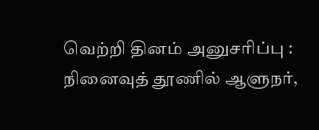வெற்றி தினம் அனுசரிப்பு : நினைவுத் தூணில் ஆளுநர்,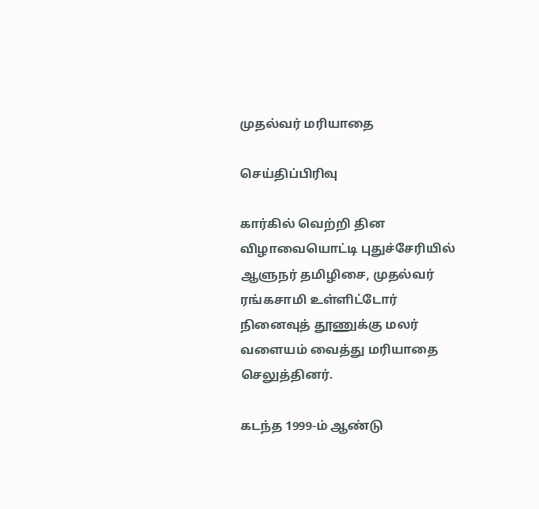முதல்வர் மரியாதை

செய்திப்பிரிவு

கார்கில் வெற்றி தின விழாவையொட்டி புதுச்சேரியில் ஆளுநர் தமிழிசை, முதல்வர் ரங்கசாமி உள்ளிட்டோர் நினைவுத் தூணுக்கு மலர் வளையம் வைத்து மரியாதை செலுத்தினர்.

கடந்த 1999-ம் ஆண்டு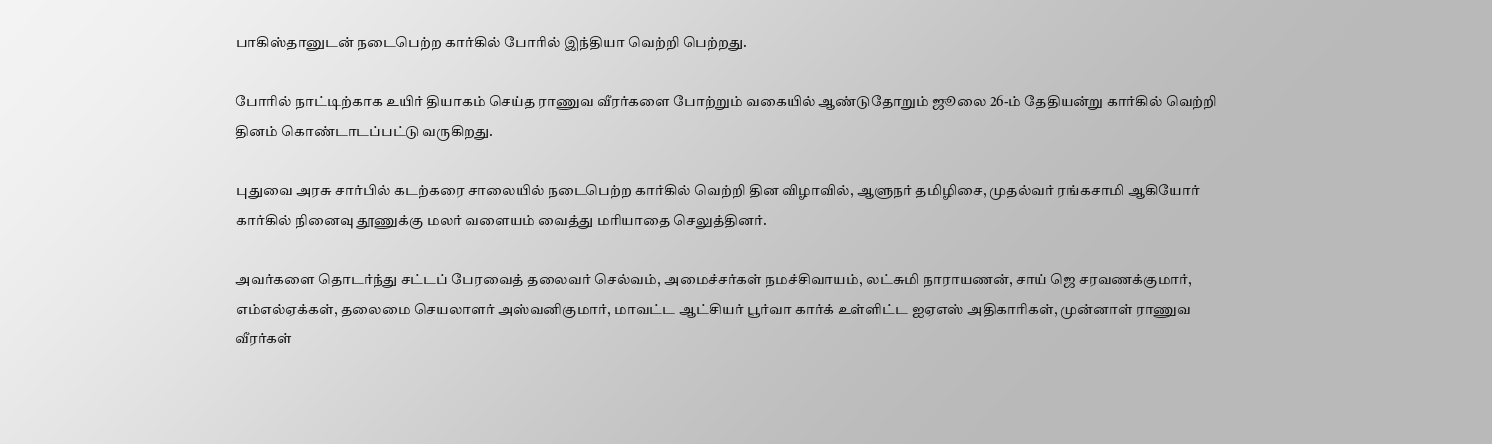பாகிஸ்தானுடன் நடைபெற்ற கார்கில் போரில் இந்தியா வெற்றி பெற்றது.

போரில் நாட்டிற்காக உயிர் தியாகம் செய்த ராணுவ வீரர்களை போற்றும் வகையில் ஆண்டுதோறும் ஜூலை 26-ம் தேதியன்று கார்கில் வெற்றி தினம் கொண்டாடப்பட்டு வருகிறது.

புதுவை அரசு சார்பில் கடற்கரை சாலையில் நடைபெற்ற கார்கில் வெற்றி தின விழாவில், ஆளுநர் தமிழிசை, முதல்வர் ரங்கசாமி ஆகியோர் கார்கில் நினைவு தூணுக்கு மலர் வளையம் வைத்து மரியாதை செலுத்தினர்.

அவர்களை தொடர்ந்து சட்டப் பேரவைத் தலைவர் செல்வம், அமைச்சர்கள் நமச்சிவாயம், லட்சுமி நாராயணன், சாய் ஜெ சரவணக்குமார், எம்எல்ஏக்கள், தலைமை செயலாளர் அஸ்வனிகுமார், மாவட்ட ஆட்சியர் பூர்வா கார்க் உள்ளிட்ட ஐஏஎஸ் அதிகாரிகள், முன்னாள் ராணுவ வீரர்கள்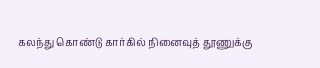கலந்து கொண்டு கார்கில் நினைவுத் தூணுக்கு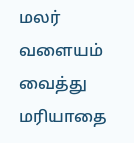மலர் வளையம் வைத்து மரியாதை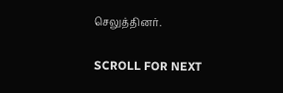செலுத்தினர்.

SCROLL FOR NEXT